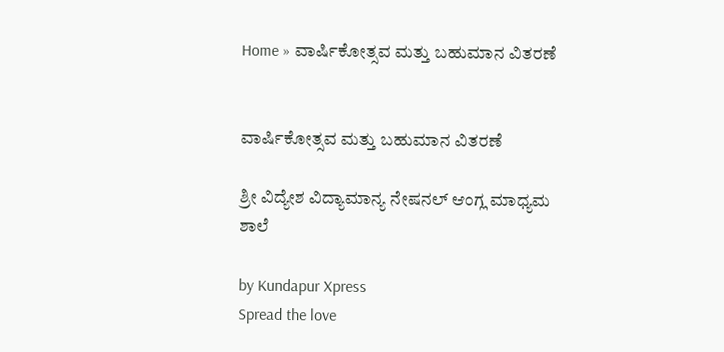Home » ವಾರ್ಷಿಕೋತ್ಸವ ಮತ್ತು ಬಹುಮಾನ ವಿತರಣೆ


ವಾರ್ಷಿಕೋತ್ಸವ ಮತ್ತು ಬಹುಮಾನ ವಿತರಣೆ

ಶ್ರೀ ವಿದ್ಯೇಶ ವಿದ್ಯಾಮಾನ್ಯ ನೇಷನಲ್ ಆಂಗ್ಲ ಮಾಧ್ಯಮ ಶಾಲೆ

by Kundapur Xpress
Spread the love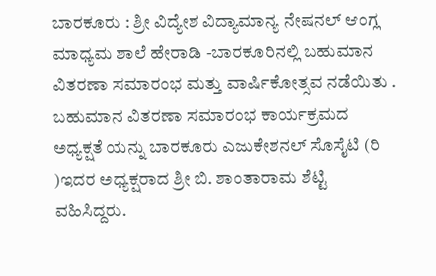ಬಾರಕೂರು : ಶ್ರೀ ವಿದ್ಯೇಶ ವಿದ್ಯಾಮಾನ್ಯ ನೇಷನಲ್ ಆಂಗ್ಲ ಮಾಧ್ಯಮ ಶಾಲೆ ಹೇರಾಡಿ -ಬಾರಕೂರಿನಲ್ಲಿ ಬಹುಮಾನ ವಿತರಣಾ ಸಮಾರಂಭ ಮತ್ತು ವಾರ್ಷಿಕೋತ್ಸವ ನಡೆಯಿತು . ಬಹುಮಾನ ವಿತರಣಾ ಸಮಾರಂಭ ಕಾರ್ಯಕ್ರಮದ ಅಧ್ಯಕ್ಷತೆ ಯನ್ನು ಬಾರಕೂರು ಎಜುಕೇಶನಲ್ ಸೊಸೈಟಿ (ರಿ )ಇದರ ಅಧ್ಯಕ್ಷರಾದ ಶ್ರೀ ಬಿ. ಶಾಂತಾರಾಮ ಶೆಟ್ಟಿ ವಹಿಸಿದ್ದರು.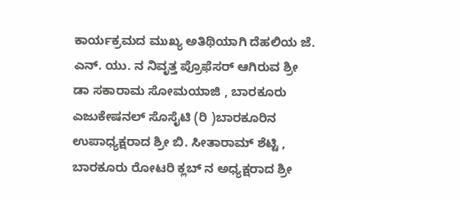ಕಾರ್ಯಕ್ರಮದ ಮುಖ್ಯ ಅತಿಥಿಯಾಗಿ ದೆಹಲಿಯ ಜೆ. ಎನ್. ಯು. ನ ನಿವೃತ್ತ ಪ್ರೊಫೆಸರ್ ಆಗಿರುವ ಶ್ರೀ ಡಾ ಸಕಾರಾಮ ಸೋಮಯಾಜಿ , ಬಾರಕೂರು ಎಜುಕೇಷನಲ್ ಸೊಸೈಟಿ (ರಿ )ಬಾರಕೂರಿನ ಉಪಾಧ್ಯಕ್ಷರಾದ ಶ್ರೀ ಬಿ. ಸೀತಾರಾಮ್ ಶೆಟ್ಟಿ , ಬಾರಕೂರು ರೋಟರಿ ಕ್ಲಬ್ ನ ಅಧ್ಯಕ್ಷರಾದ ಶ್ರೀ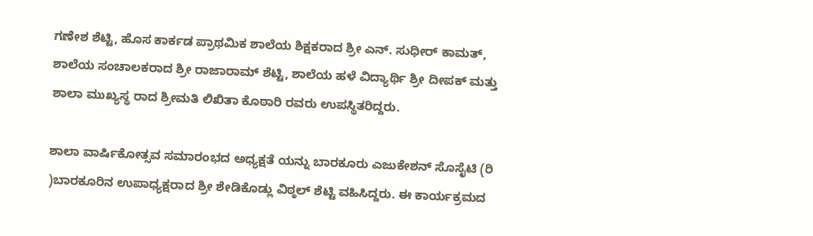ಗಣೇಶ ಶೆಟ್ಟಿ, ಹೊಸ ಕಾರ್ಕಡ ಪ್ರಾಥಮಿಕ ಶಾಲೆಯ ಶಿಕ್ಷಕರಾದ ಶ್ರೀ ಎನ್. ಸುಧೀರ್ ಕಾಮತ್, ಶಾಲೆಯ ಸಂಚಾಲಕರಾದ ಶ್ರೀ ರಾಜಾರಾಮ್ ಶೆಟ್ಟಿ, ಶಾಲೆಯ ಹಳೆ ವಿದ್ಯಾರ್ಥಿ ಶ್ರೀ ದೀಪಕ್ ಮತ್ತು ಶಾಲಾ ಮುಖ್ಯಸ್ಥ ರಾದ ಶ್ರೀಮತಿ ಲಿಖಿತಾ ಕೊಠಾರಿ ರವರು ಉಪಸ್ಥಿತರಿದ್ದರು.

ಶಾಲಾ ವಾರ್ಷಿಕೋತ್ಸವ ಸಮಾರಂಭದ ಅಧ್ಯಕ್ಷತೆ ಯನ್ನು ಬಾರಕೂರು ಎಜುಕೇಶನ್ ಸೊಸೈಟಿ (ರಿ )ಬಾರಕೂರಿನ ಉಪಾಧ್ಯಕ್ಷರಾದ ಶ್ರೀ ಶೇಡಿಕೊಡ್ಲು ವಿಠ್ಠಲ್ ಶೆಟ್ಟಿ ವಹಿಸಿದ್ದರು. ಈ ಕಾರ್ಯಕ್ರಮದ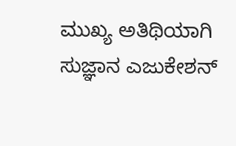ಮುಖ್ಯ ಅತಿಥಿಯಾಗಿ ಸುಜ್ಞಾನ ಎಜುಕೇಶನ್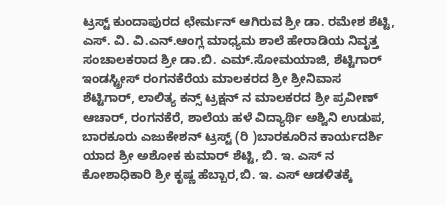ಟ್ರಸ್ಟ್ ಕುಂದಾಪುರದ ಛೇರ್ಮನ್ ಆಗಿರುವ ಶ್ರೀ ಡಾ. ರಮೇಶ ಶೆಟ್ಟಿ, ಎಸ್. ವಿ. ವಿ.ಎನ್.ಆಂಗ್ಲ ಮಾಧ್ಯಮ ಶಾಲೆ ಹೇರಾಡಿಯ ನಿವೃತ್ತ ಸಂಚಾಲಕರಾದ ಶ್ರೀ ಡಾ.ಬಿ. ಎಮ್.ಸೋಮಯಾಜಿ, ಶೆಟ್ಟಿಗಾರ್ ಇಂಡಸ್ಟ್ರೀಸ್ ರಂಗನಕೆರೆಯ ಮಾಲಕರದ ಶ್ರೀ ಶ್ರೀನಿವಾಸ ಶೆಟ್ಟಿಗಾರ್, ಲಾಲಿತ್ಯ ಕನ್ಸ್ ಟ್ರಕ್ಷನ್ ನ ಮಾಲಕರದ ಶ್ರೀ ಪ್ರವೀಣ್ ಆಚಾರ್, ರಂಗನಕೆರೆ, ಶಾಲೆಯ ಹಳೆ ವಿದ್ಯಾರ್ಥಿ ಅಶ್ವಿನಿ ಉಡುಪ, ಬಾರಕೂರು ಎಜುಕೇಶನ್ ಟ್ರಸ್ಟ್ (ರಿ )ಬಾರಕೂರಿನ ಕಾರ್ಯದರ್ಶಿ ಯಾದ ಶ್ರೀ ಅಶೋಕ ಕುಮಾರ್ ಶೆಟ್ಟಿ, ಬಿ. ಇ. ಎಸ್ ನ ಕೋಶಾಧಿಕಾರಿ ಶ್ರೀ ಕೃಷ್ಣ ಹೆಬ್ಬಾರ,ಬಿ. ಇ. ಎಸ್ ಆಡಳಿತಕ್ಕೆ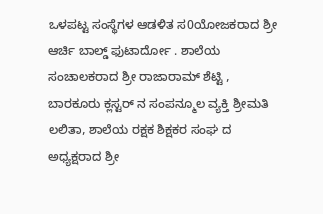ಒಳಪಟ್ಟ ಸಂಸ್ಥೆಗಳ ಆಡಳಿತ ಸ0ಯೋಜಕರಾದ ಶ್ರೀ ಆರ್ಚಿ ಬಾಲ್ಡ್ ಫುಟಾರ್ದೋ . ಶಾಲೆಯ ಸಂಚಾಲಕರಾದ ಶ್ರೀ ರಾಜಾರಾಮ್ ಶೆಟ್ಟಿ , ಬಾರಕೂರು ಕ್ಲಸ್ಟರ್ ನ ಸಂಪನ್ಮೂಲ ವ್ಯಕ್ತಿ ಶ್ರೀಮತಿ ಲಲಿತಾ, ಶಾಲೆಯ ರಕ್ಷಕ ಶಿಕ್ಷಕರ ಸಂಘ ದ ಅಧ್ಯಕ್ಷರಾದ ಶ್ರೀ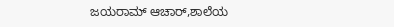ಜಯರಾಮ್ ಆಚಾರ್,ಶಾಲೆಯ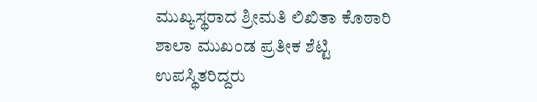ಮುಖ್ಯಸ್ಥರಾದ ಶ್ರೀಮತಿ ಲಿಖಿತಾ ಕೊಠಾರಿ ಶಾಲಾ ಮುಖಂಡ ಪ್ರತೀಕ ಶೆಟ್ಟಿ ಉಪಸ್ಥಿತರಿದ್ದರು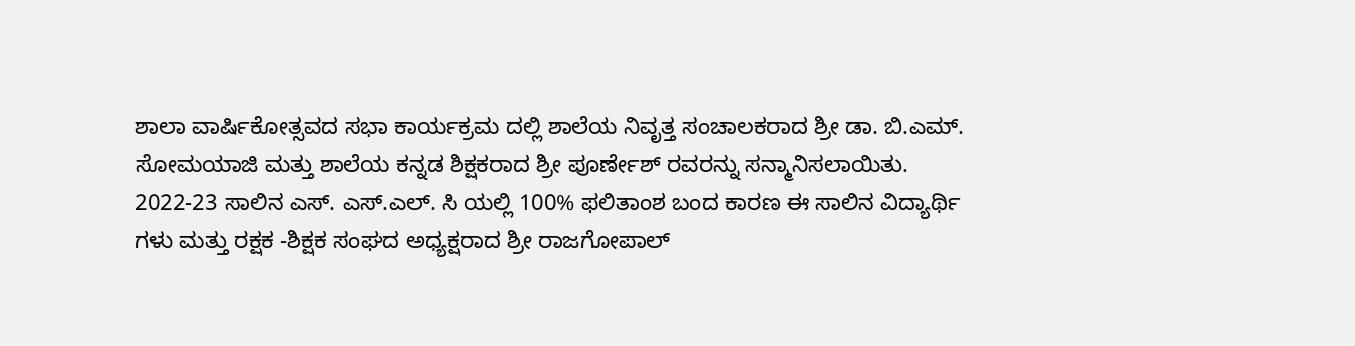ಶಾಲಾ ವಾರ್ಷಿಕೋತ್ಸವದ ಸಭಾ ಕಾರ್ಯಕ್ರಮ ದಲ್ಲಿ ಶಾಲೆಯ ನಿವೃತ್ತ ಸಂಚಾಲಕರಾದ ಶ್ರೀ ಡಾ. ಬಿ.ಎಮ್. ಸೋಮಯಾಜಿ ಮತ್ತು ಶಾಲೆಯ ಕನ್ನಡ ಶಿಕ್ಷಕರಾದ ಶ್ರೀ ಪೂರ್ಣೇಶ್ ರವರನ್ನು ಸನ್ಮಾನಿಸಲಾಯಿತು.
2022-23 ಸಾಲಿನ ಎಸ್. ಎಸ್.ಎಲ್. ಸಿ ಯಲ್ಲಿ 100% ಫಲಿತಾಂಶ ಬಂದ ಕಾರಣ ಈ ಸಾಲಿನ ವಿದ್ಯಾರ್ಥಿ ಗಳು ಮತ್ತು ರಕ್ಷಕ -ಶಿಕ್ಷಕ ಸಂಘದ ಅಧ್ಯಕ್ಷರಾದ ಶ್ರೀ ರಾಜಗೋಪಾಲ್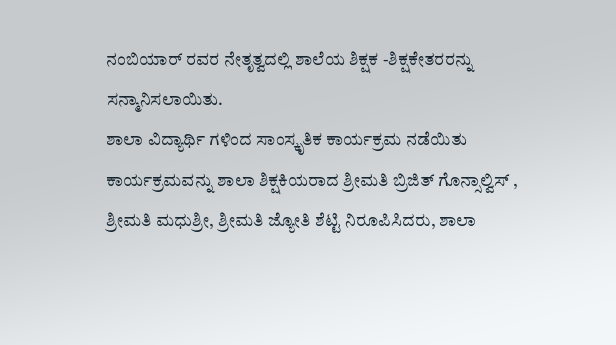ನಂಬಿಯಾರ್ ರವರ ನೇತೃತ್ವದಲ್ಲಿ ಶಾಲೆಯ ಶಿಕ್ಷಕ -ಶಿಕ್ಷಕೇತರರನ್ನು ಸನ್ಮಾನಿಸಲಾಯಿತು.
ಶಾಲಾ ವಿದ್ಯಾರ್ಥಿ ಗಳಿಂದ ಸಾಂಸ್ಕೃತಿಕ ಕಾರ್ಯಕ್ರಮ ನಡೆಯಿತು ಕಾರ್ಯಕ್ರಮವನ್ನು ಶಾಲಾ ಶಿಕ್ಷಕಿಯರಾದ ಶ್ರೀಮತಿ ಬ್ರಿಜಿತ್ ಗೊನ್ಸಾಲ್ವಿಸ್ , ಶ್ರೀಮತಿ ಮಧುಶ್ರೀ, ಶ್ರೀಮತಿ ಜ್ಯೋತಿ ಶೆಟ್ಟಿ ನಿರೂಪಿಸಿದರು, ಶಾಲಾ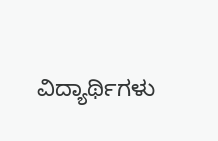ವಿದ್ಯಾರ್ಥಿಗಳು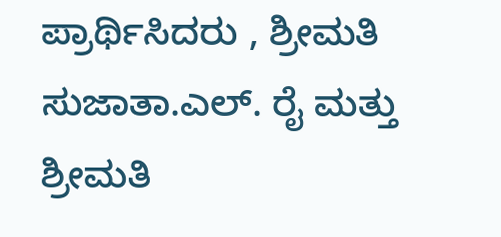ಪ್ರಾರ್ಥಿಸಿದರು , ಶ್ರೀಮತಿ ಸುಜಾತಾ.ಎಲ್. ರೈ ಮತ್ತು ಶ್ರೀಮತಿ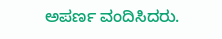ಅಪರ್ಣ ವಂದಿಸಿದರು.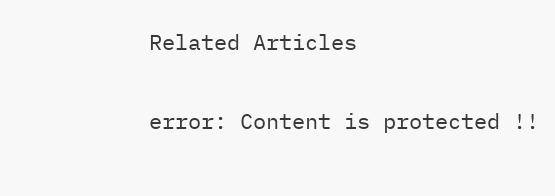Related Articles

error: Content is protected !!